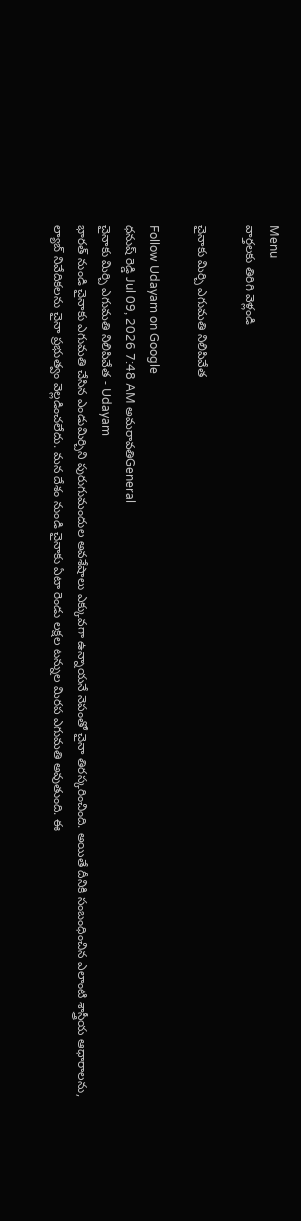Menu
వార్తలకు తిరిగి వెళ్లండి

చైనాకు మిర్చి ఎగుమతి నిలిపివేత

Follow Udayam on Google
ధనుష్ రెడ్డి Jul 09, 2026 7:48 AM అమరావతిGeneral
చైనాకు మిర్చి ఎగుమతి నిలిపివేత - Udayam
భారత్ నుండి చైనాకు ఎగుమతి చేసిన ఎండుమిర్చిని పురుగుమందుల అవశేషాలు ఎక్కువగా ఉన్నాయనే నెపంతో చైనా తిరస్కరించింది. అయితే దీనికి సంబంధించిన ఎలాంటి శాస్త్రీయ ఆధారాలను, ల్యాబ్ నివేదికలను చైనా ప్రభుత్వం వెల్లడించలేదు. మన దేశం నుండి చైనాకు ఏటా రెండు లక్షల టన్నుల మిరప ఎగుమతి అవుతుంది. ఈ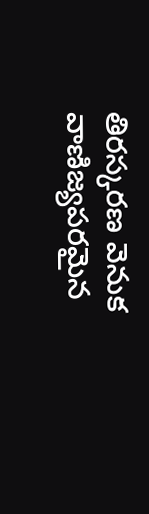తిరస్కరణ వెనుక వాణిజ్యపరమైన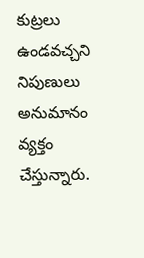కుట్రలు ఉండవచ్చని నిపుణులు అనుమానం వ్యక్తం చేస్తున్నారు.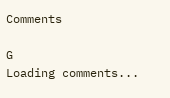Comments

G
Loading comments...